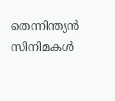തെന്നിന്ത്യൻ സിനിമകൾ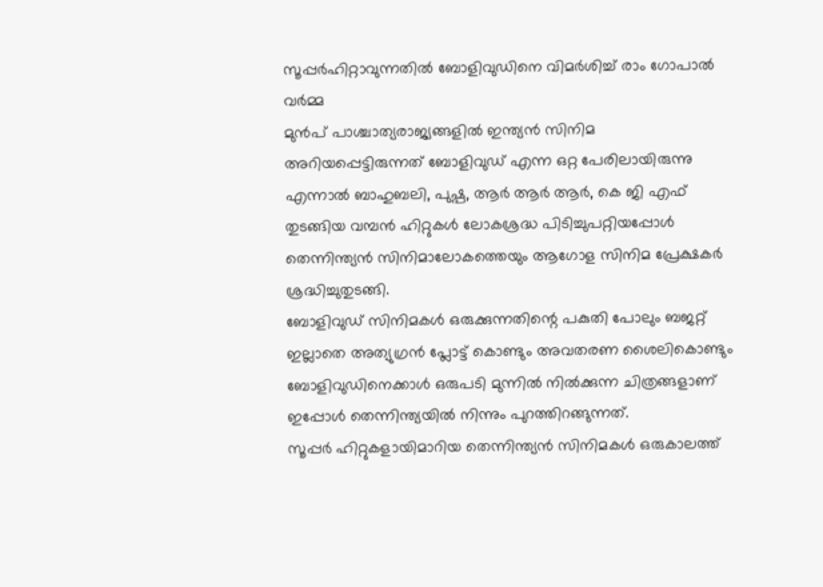സൂപ്പർഹിറ്റാവുന്നതിൽ ബോളിവുഡിനെ വിമർശിച്ച് രാം ഗോപാൽ വർമ്മ
മുൻപ് പാശ്ചാത്യരാജ്യങ്ങളിൽ ഇന്ത്യൻ സിനിമ അറിയപ്പെട്ടിരുന്നത് ബോളിവുഡ് എന്ന ഒറ്റ പേരിലായിരുന്നു എന്നാൽ ബാഹുബലി, പുഷ്പ, ആർ ആർ ആർ, കെ ജി എഫ് തുടങ്ങിയ വമ്പൻ ഹിറ്റുകൾ ലോകശ്രദ്ധ പിടിച്ചുപറ്റിയപ്പോൾ തെന്നിന്ത്യൻ സിനിമാലോകത്തെയും ആഗോള സിനിമ പ്രേക്ഷകർ ശ്രദ്ധിച്ചുതുടങ്ങി.
ബോളിവുഡ് സിനിമകൾ ഒരുക്കുന്നതിന്റെ പകുതി പോലും ബജറ്റ് ഇല്ലാതെ അത്യുഗ്രൻ പ്ലോട്ട് കൊണ്ടും അവതരണ ശൈലികൊണ്ടും ബോളിവുഡിനെക്കാൾ ഒരുപടി മുന്നിൽ നിൽക്കുന്ന ചിത്രങ്ങളാണ് ഇപ്പോൾ തെന്നിന്ത്യയിൽ നിന്നും പുറത്തിറങ്ങുന്നത്.
സൂപ്പർ ഹിറ്റുകളായിമാറിയ തെന്നിന്ത്യൻ സിനിമകൾ ഒരുകാലത്ത്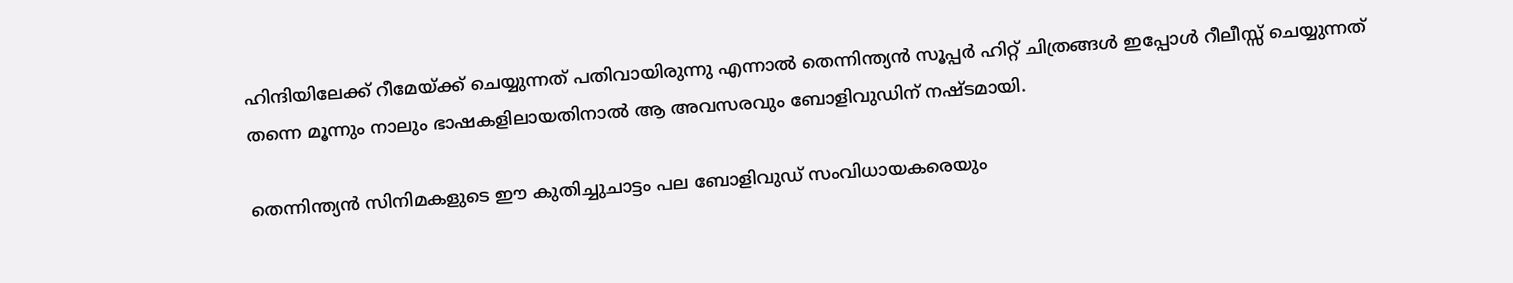ഹിന്ദിയിലേക്ക് റീമേയ്ക്ക് ചെയ്യുന്നത് പതിവായിരുന്നു എന്നാൽ തെന്നിന്ത്യൻ സൂപ്പർ ഹിറ്റ് ചിത്രങ്ങൾ ഇപ്പോൾ റീലീസ്സ് ചെയ്യുന്നത് തന്നെ മൂന്നും നാലും ഭാഷകളിലായതിനാൽ ആ അവസരവും ബോളിവുഡിന് നഷ്ടമായി.

തെന്നിന്ത്യൻ സിനിമകളുടെ ഈ കുതിച്ചുചാട്ടം പല ബോളിവുഡ് സംവിധായകരെയും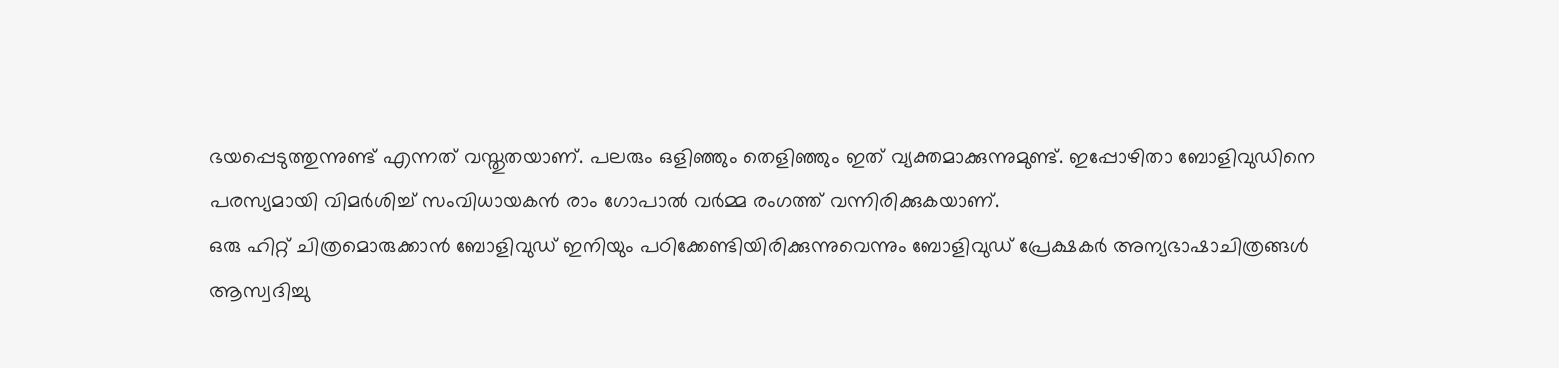ഭയപ്പെടുത്തുന്നുണ്ട് എന്നത് വസ്തുതയാണ്. പലരും ഒളിഞ്ഞും തെളിഞ്ഞും ഇത് വ്യക്തമാക്കുന്നുമുണ്ട്. ഇപ്പോഴിതാ ബോളിവുഡിനെ പരസ്യമായി വിമർശിച്ച് സംവിധായകൻ രാം ഗോപാൽ വർമ്മ രംഗത്ത് വന്നിരിക്കുകയാണ്.
ഒരു ഹിറ്റ് ചിത്രമൊരുക്കാൻ ബോളിവുഡ് ഇനിയും പഠിക്കേണ്ടിയിരിക്കുന്നുവെന്നും ബോളിവുഡ് പ്രേക്ഷകർ അന്യഭാഷാചിത്രങ്ങൾ ആസ്വദിച്ചു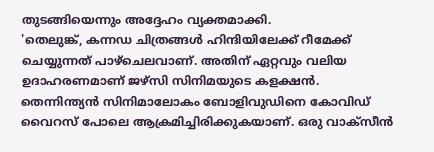തുടങ്ങിയെന്നും അദ്ദേഹം വ്യക്തമാക്കി.
'തെലുങ്ക്, കന്നഡ ചിത്രങ്ങൾ ഹിന്ദിയിലേക്ക് റീമേക്ക് ചെയ്യുന്നത് പാഴ്ചെലവാണ്. അതിന് ഏറ്റവും വലിയ ഉദാഹരണമാണ് ജഴ്സി സിനിമയുടെ കളക്ഷൻ.
തെന്നിന്ത്യൻ സിനിമാലോകം ബോളിവുഡിനെ കോവിഡ് വൈറസ് പോലെ ആക്രമിച്ചിരിക്കുകയാണ്. ഒരു വാക്സീൻ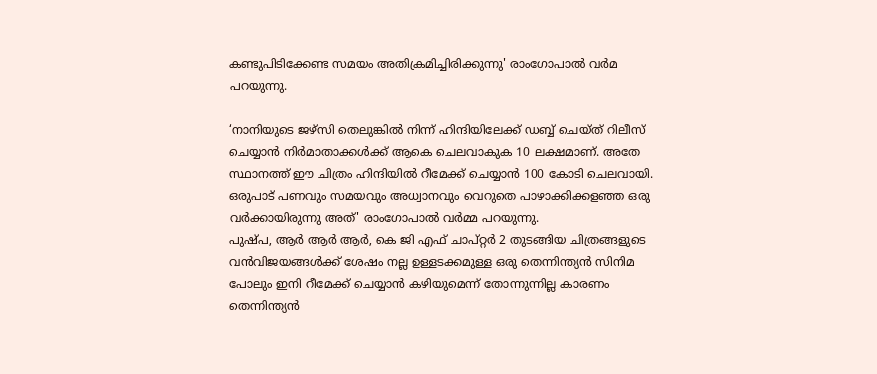കണ്ടുപിടിക്കേണ്ട സമയം അതിക്രമിച്ചിരിക്കുന്നു' രാംഗോപാൽ വർമ പറയുന്നു.

‘നാനിയുടെ ജഴ്സി തെലുങ്കിൽ നിന്ന് ഹിന്ദിയിലേക്ക് ഡബ്ബ് ചെയ്ത് റിലീസ് ചെയ്യാൻ നിർമാതാക്കൾക്ക് ആകെ ചെലവാകുക 10 ലക്ഷമാണ്. അതേ സ്ഥാനത്ത് ഈ ചിത്രം ഹിന്ദിയിൽ റീമേക്ക് ചെയ്യാൻ 100 കോടി ചെലവായി. ഒരുപാട് പണവും സമയവും അധ്വാനവും വെറുതെ പാഴാക്കിക്കളഞ്ഞ ഒരു വർക്കായിരുന്നു അത്' രാംഗോപാൽ വർമ്മ പറയുന്നു.
പുഷ്പ, ആർ ആർ ആർ, കെ ജി എഫ് ചാപ്റ്റർ 2 തുടങ്ങിയ ചിത്രങ്ങളുടെ വൻവിജയങ്ങൾക്ക് ശേഷം നല്ല ഉള്ളടക്കമുള്ള ഒരു തെന്നിന്ത്യൻ സിനിമ പോലും ഇനി റീമേക്ക് ചെയ്യാൻ കഴിയുമെന്ന് തോന്നുന്നില്ല കാരണം തെന്നിന്ത്യൻ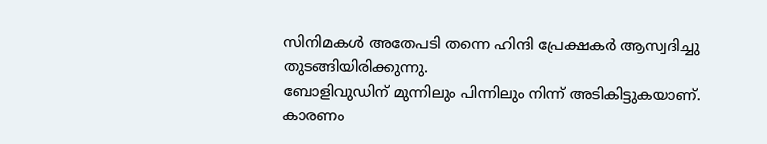സിനിമകൾ അതേപടി തന്നെ ഹിന്ദി പ്രേക്ഷകർ ആസ്വദിച്ചു തുടങ്ങിയിരിക്കുന്നു.
ബോളിവുഡിന് മുന്നിലും പിന്നിലും നിന്ന് അടികിട്ടുകയാണ്. കാരണം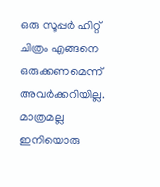ഒരു സൂപ്പർ ഹിറ്റ് ചിത്രം എങ്ങനെ ഒരുക്കണമെന്ന് അവർക്കറിയില്ല. മാത്രമല്ല ഇനിയൊരു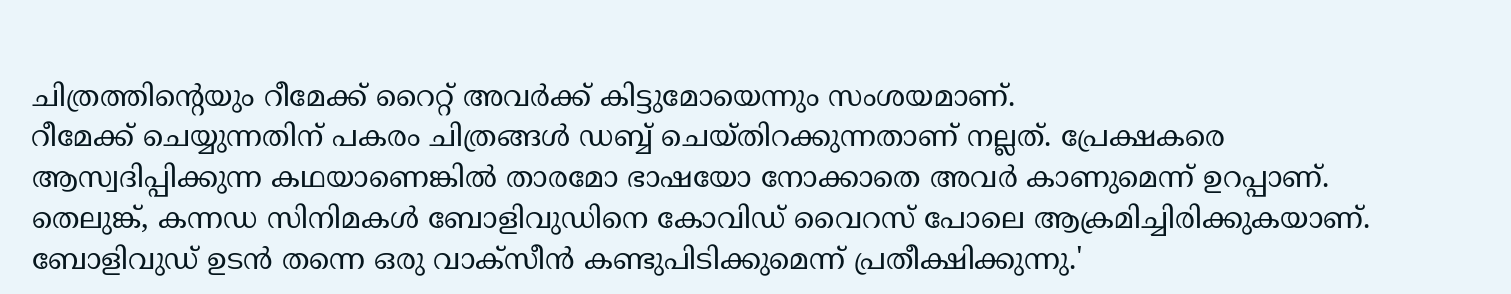ചിത്രത്തിന്റെയും റീമേക്ക് റൈറ്റ് അവർക്ക് കിട്ടുമോയെന്നും സംശയമാണ്.
റീമേക്ക് ചെയ്യുന്നതിന് പകരം ചിത്രങ്ങൾ ഡബ്ബ് ചെയ്തിറക്കുന്നതാണ് നല്ലത്. പ്രേക്ഷകരെ ആസ്വദിപ്പിക്കുന്ന കഥയാണെങ്കിൽ താരമോ ഭാഷയോ നോക്കാതെ അവർ കാണുമെന്ന് ഉറപ്പാണ്.
തെലുങ്ക്, കന്നഡ സിനിമകൾ ബോളിവുഡിനെ കോവിഡ് വൈറസ് പോലെ ആക്രമിച്ചിരിക്കുകയാണ്. ബോളിവുഡ് ഉടൻ തന്നെ ഒരു വാക്സീൻ കണ്ടുപിടിക്കുമെന്ന് പ്രതീക്ഷിക്കുന്നു.'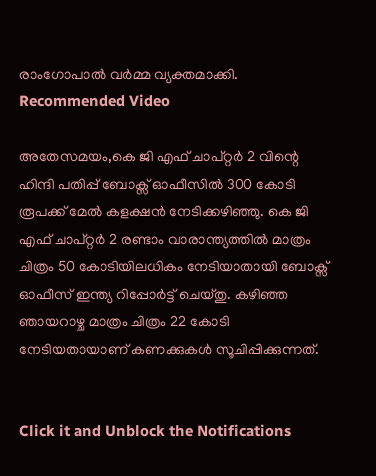രാംഗോപാൽ വർമ്മ വ്യക്തമാക്കി.
Recommended Video

അതേസമയം,കെ ജി എഫ് ചാപ്റ്റർ 2 വിന്റെ ഹിന്ദി പതിപ്പ് ബോക്സ് ഓഫീസിൽ 300 കോടി രൂപക്ക് മേൽ കളക്ഷൻ നേടിക്കഴിഞ്ഞു. കെ ജി എഫ് ചാപ്റ്റർ 2 രണ്ടാം വാരാന്ത്യത്തിൽ മാത്രം ചിത്രം 50 കോടിയിലധികം നേടിയാതായി ബോക്സ് ഓഫീസ് ഇന്ത്യ റിപ്പോർട്ട് ചെയ്തു. കഴിഞ്ഞ ഞായറാഴ്ച മാത്രം ചിത്രം 22 കോടി നേടിയതായാണ് കണക്കുകൾ സൂചിപ്പിക്കുന്നത്.


Click it and Unblock the Notifications